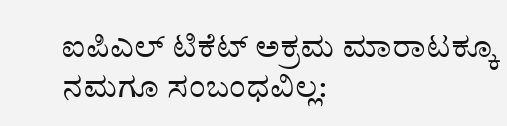ಐಪಿಎಲ್ ಟಿಕೆಟ್ ಅಕ್ರಮ ಮಾರಾಟಕ್ಕೂ ನಮಗೂ ಸಂಬಂಧವಿಲ್ಲ: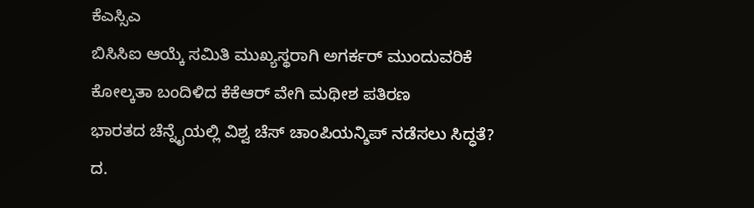ಕೆಎಸ್ಸಿಎ
ಬಿಸಿಸಿಐ ಆಯ್ಕೆ ಸಮಿತಿ ಮುಖ್ಯಸ್ಥರಾಗಿ ಅಗರ್ಕರ್ ಮುಂದುವರಿಕೆ
ಕೋಲ್ಕತಾ ಬಂದಿಳಿದ ಕೆಕೆಆರ್ ವೇಗಿ ಮಥೀಶ ಪತಿರಣ
ಭಾರತದ ಚೆನ್ನೈಯಲ್ಲಿ ವಿಶ್ವ ಚೆಸ್ ಚಾಂಪಿಯನ್ಶಿಪ್ ನಡೆಸಲು ಸಿದ್ಧತೆ?
ದ.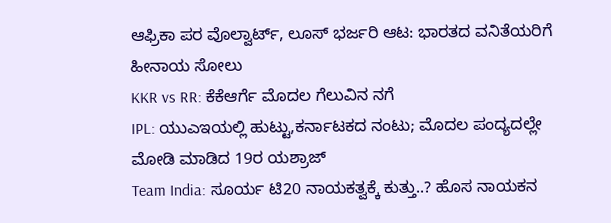ಆಫ್ರಿಕಾ ಪರ ವೊಲ್ವಾರ್ಟ್, ಲೂಸ್ ಭರ್ಜರಿ ಆಟ: ಭಾರತದ ವನಿತೆಯರಿಗೆ ಹೀನಾಯ ಸೋಲು
KKR vs RR: ಕೆಕೆಆರ್ಗೆ ಮೊದಲ ಗೆಲುವಿನ ನಗೆ
IPL: ಯುಎಇಯಲ್ಲಿ ಹುಟ್ಟು,ಕರ್ನಾಟಕದ ನಂಟು; ಮೊದಲ ಪಂದ್ಯದಲ್ಲೇ ಮೋಡಿ ಮಾಡಿದ 19ರ ಯಶ್ರಾಜ್
Team India: ಸೂರ್ಯ ಟಿ20 ನಾಯಕತ್ವಕ್ಕೆ ಕುತ್ತು..? ಹೊಸ ನಾಯಕನ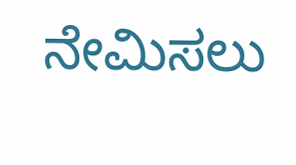ನೇಮಿಸಲು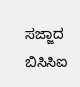ಸಜ್ಜಾದ ಬಿಸಿಸಿಐ